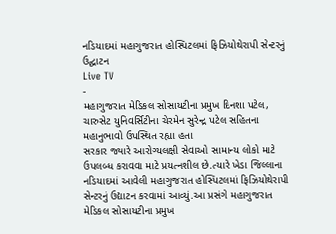નડિયાદમાં મહાગુજરાત હોસ્પિટલમાં ફિઝિયોથેરાપી સેન્ટરનું ઉદ્ઘાટન
Live TV
-
મહાગુજરાત મેડિકલ સોસાયટીના પ્રમુખ દિનશા પટેલ, ચારુસેટ યુનિવર્સિટીના ચેરમેન સુરેન્દ્ર પટેલ સહિતના મહાનુભાવો ઉપસ્થિત રહ્યા હતા
સરકાર જ્યારે આરોગ્યલક્ષી સેવાઓ સામાન્ય લોકો માટે ઉપલબ્ધ કરાવવા માટે પ્રયત્નશીલ છે.ત્યારે ખેડા જિલ્લાના નડિયાદમાં આવેલી મહાગુજરાત હોસ્પિટલમાં ફિઝિયોથેરાપી સેન્ટરનું ઉદ્યાટન કરવામાં આવ્યું.આ પ્રસંગે મહાગુજરાત મેડિકલ સોસાયટીના પ્રમુખ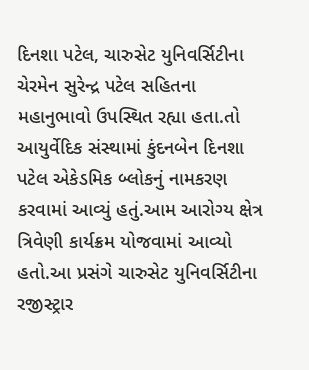દિનશા પટેલ, ચારુસેટ યુનિવર્સિટીના ચેરમેન સુરેન્દ્ર પટેલ સહિતના મહાનુભાવો ઉપસ્થિત રહ્યા હતા.તો આયુર્વેદિક સંસ્થામાં કુંદનબેન દિનશા પટેલ એકેડમિક બ્લોકનું નામકરણ કરવામાં આવ્યું હતું.આમ આરોગ્ય ક્ષેત્ર ત્રિવેણી કાર્યક્રમ યોજવામાં આવ્યો હતો.આ પ્રસંગે ચારુસેટ યુનિવર્સિટીના રજીસ્ટ્રાર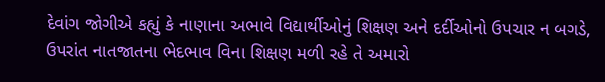દેવાંગ જોગીએ કહ્યું કે નાણાના અભાવે વિદ્યાર્થીઓનું શિક્ષણ અને દર્દીઓનો ઉપચાર ન બગડે, ઉપરાંત નાતજાતના ભેદભાવ વિના શિક્ષણ મળી રહે તે અમારો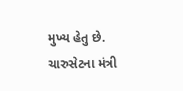મુખ્ય હેતુ છે. ચારુસેટના મંત્રી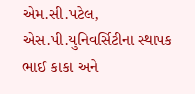એમ.સી.પટેલ, એસ.પી.યુનિવર્સિટીના સ્થાપક ભાઈ કાકા અને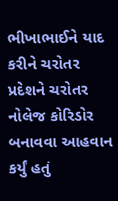ભીખાભાઈને યાદ કરીને ચરોતર પ્રદેશને ચરોતર નોલેજ કોરિડોર બનાવવા આહવાન કર્યું હતું